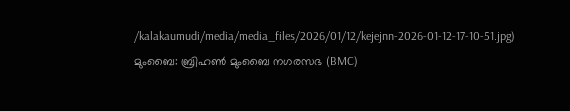/kalakaumudi/media/media_files/2026/01/12/kejejnn-2026-01-12-17-10-51.jpg)
മുംബൈ: ബ്രിഹൺ മുംബൈ നഗരസഭ (BMC)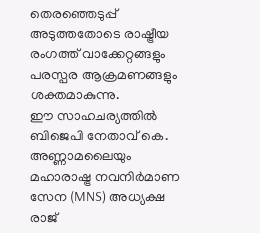തെരഞ്ഞെടുപ്പ് അടുത്തതോടെ രാഷ്ട്രീയ രംഗത്ത് വാക്കേറ്റങ്ങളും പരസ്പര ആക്രമണങ്ങളും ശക്തമാകുന്നു.
ഈ സാഹചര്യത്തിൽ ബിജെപി നേതാവ് കെ. അണ്ണാമലൈയും മഹാരാഷ്ട്ര നവനിർമാണ സേന (MNS) അധ്യക്ഷ രാജ്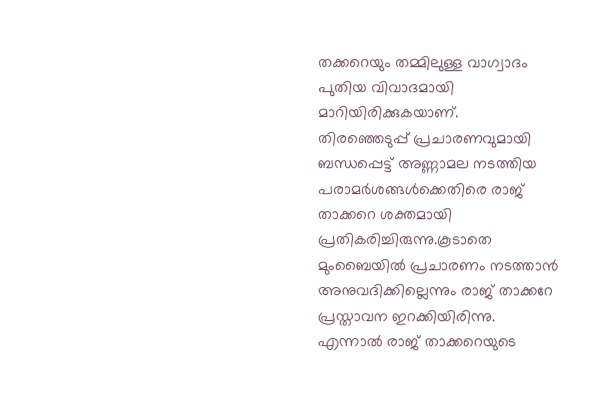തക്കറെയും തമ്മിലുള്ള വാഗ്വാദം പുതിയ വിവാദമായി മാറിയിരിക്കുകയാണ്.
തിരഞ്ഞെടുപ്പ് പ്രചാരണവുമായി ബന്ധപ്പെട്ട് അണ്ണാമല നടത്തിയ പരാമർശങ്ങൾക്കെതിരെ രാജ് താക്കറെ ശക്തമായി പ്രതികരിച്ചിരുന്നു.കൂടാതെ മുംബൈയിൽ പ്രചാരണം നടത്താൻ അനുവദിക്കില്ലെന്നും രാജ് താക്കറേ പ്രസ്താവന ഇറക്കിയിരിന്നു.
എന്നാൽ രാജ് താക്കറെയുടെ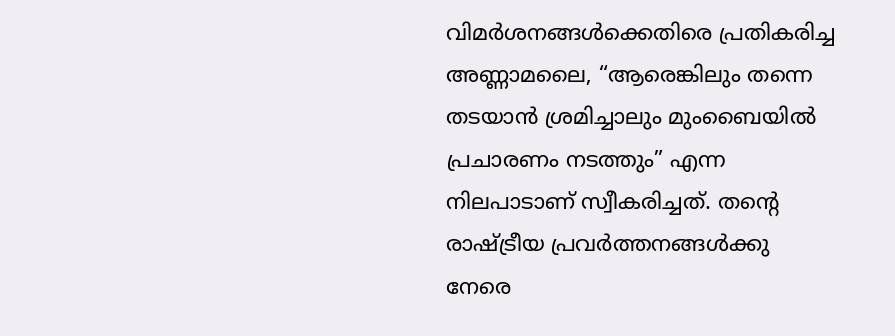വിമർശനങ്ങൾക്കെതിരെ പ്രതികരിച്ച അണ്ണാമലൈ, “ആരെങ്കിലും തന്നെ തടയാൻ ശ്രമിച്ചാലും മുംബൈയിൽ പ്രചാരണം നടത്തും” എന്ന നിലപാടാണ് സ്വീകരിച്ചത്. തന്റെ രാഷ്ട്രീയ പ്രവർത്തനങ്ങൾക്കു നേരെ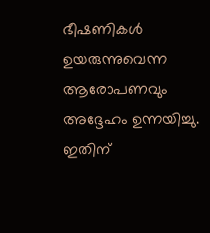ഭീഷണികൾ ഉയരുന്നുവെന്ന ആരോപണവും അദ്ദേഹം ഉന്നയിച്ചു.
ഇതിന്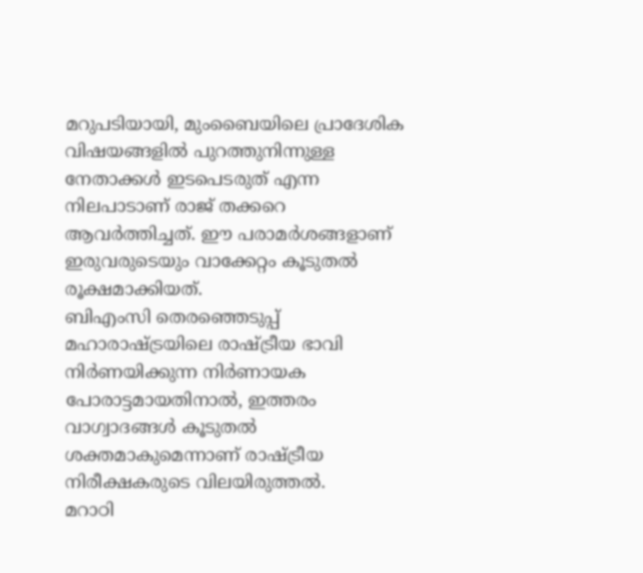മറുപടിയായി, മുംബൈയിലെ പ്രാദേശിക വിഷയങ്ങളിൽ പുറത്തുനിന്നുള്ള നേതാക്കൾ ഇടപെടരുത് എന്ന നിലപാടാണ് രാജ് തക്കറെ ആവർത്തിച്ചത്. ഈ പരാമർശങ്ങളാണ് ഇരുവരുടെയും വാക്കേറ്റം കൂടുതൽ രൂക്ഷമാക്കിയത്.
ബിഎംസി തെരഞ്ഞെടുപ്പ് മഹാരാഷ്ട്രയിലെ രാഷ്ട്രീയ ഭാവി നിർണയിക്കുന്ന നിർണായക പോരാട്ടമായതിനാൽ, ഇത്തരം വാഗ്വാദങ്ങൾ കൂടുതൽ ശക്തമാകുമെന്നാണ് രാഷ്ട്രീയ നിരീക്ഷകരുടെ വിലയിരുത്തൽ.
മറാഠി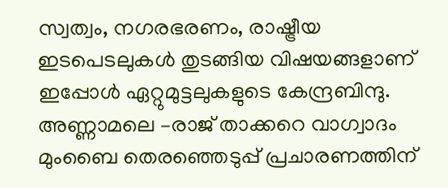സ്വത്വം, നഗരഭരണം, രാഷ്ട്രീയ ഇടപെടലുകൾ തുടങ്ങിയ വിഷയങ്ങളാണ് ഇപ്പോൾ ഏറ്റുമുട്ടലുകളുടെ കേന്ദ്രബിന്ദു. അണ്ണാമലെ –രാജ് താക്കറെ വാഗ്വാദം മുംബൈ തെരഞ്ഞെടുപ്പ് പ്രചാരണത്തിന്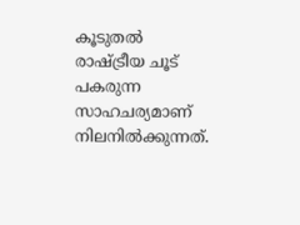കൂടുതൽ രാഷ്ട്രീയ ചൂട് പകരുന്ന സാഹചര്യമാണ് നിലനിൽക്കുന്നത്.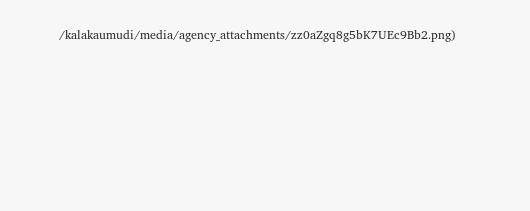/kalakaumudi/media/agency_attachments/zz0aZgq8g5bK7UEc9Bb2.png)